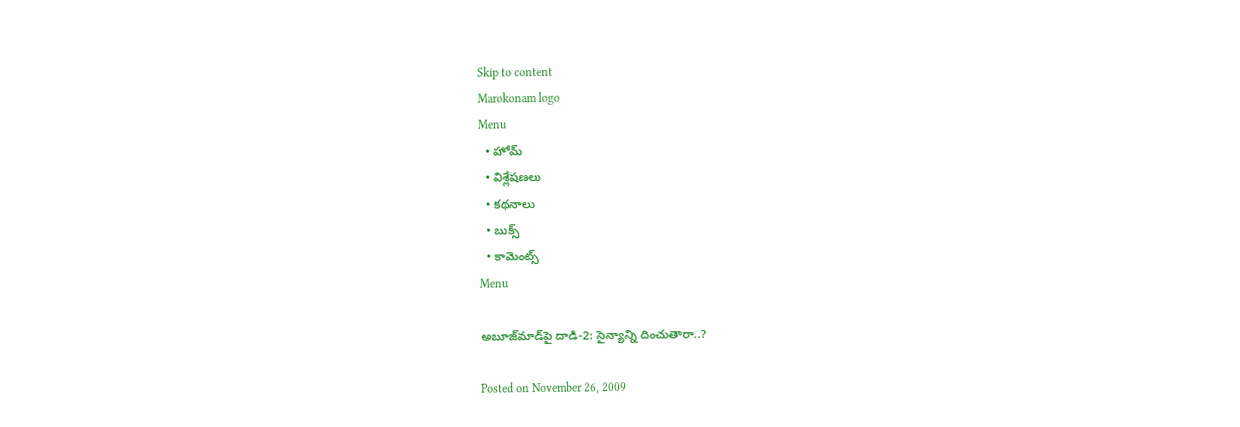Skip to content
Marokonam logo
Menu
  • హోమ్
  • విశ్లేషణలు
  • కథనాలు
  • బుక్స్
  • కామెంట్స్
Menu

అబూజ్‌మాడ్‌పై దాడి-2: సైన్యాన్ని దించుతారా..?

Posted on November 26, 2009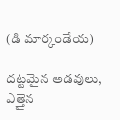(డి మార్కండేయ)

దట్టమైన అడవులు, ఎత్తైన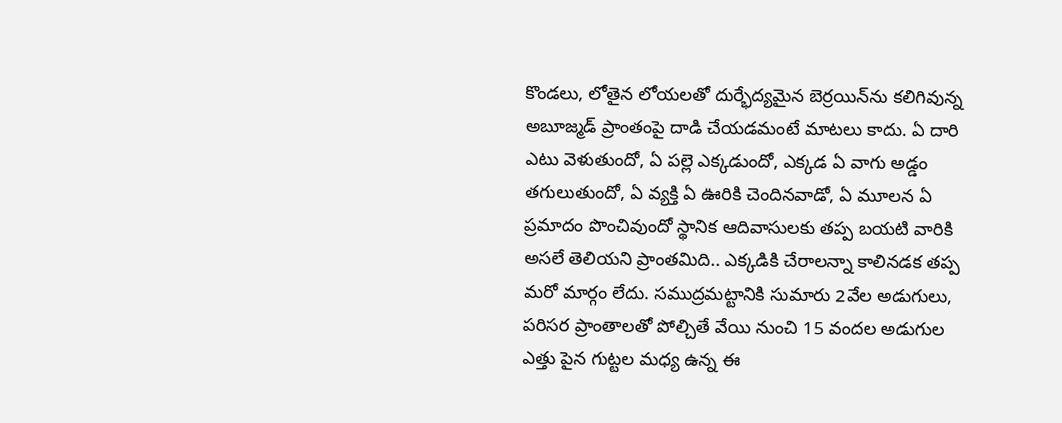కొండలు, లోతైన లోయలతో దుర్భేద్యమైన బెర్రయిన్‌ను కలిగివున్న అబూజ్మడ్ ప్రాంతంపై దాడి చేయడమంటే మాటలు కాదు. ఏ దారి ఎటు వెళుతుందో, ఏ పల్లె ఎక్కడుందో, ఎక్కడ ఏ వాగు అడ్డం తగులుతుందో, ఏ వ్యక్తి ఏ ఊరికి చెందినవాడో, ఏ మూలన ఏ ప్రమాదం పొంచివుందో స్థానిక ఆదివాసులకు తప్ప బయటి వారికి అసలే తెలియని ప్రాంతమిది.. ఎక్కడికి చేరాలన్నా కాలినడక తప్ప మరో మార్గం లేదు. సముద్రమట్టానికి సుమారు 2వేల అడుగులు, పరిసర ప్రాంతాలతో పోల్చితే వేయి నుంచి 15 వందల అడుగుల ఎత్తు పైన గుట్టల మధ్య ఉన్న ఈ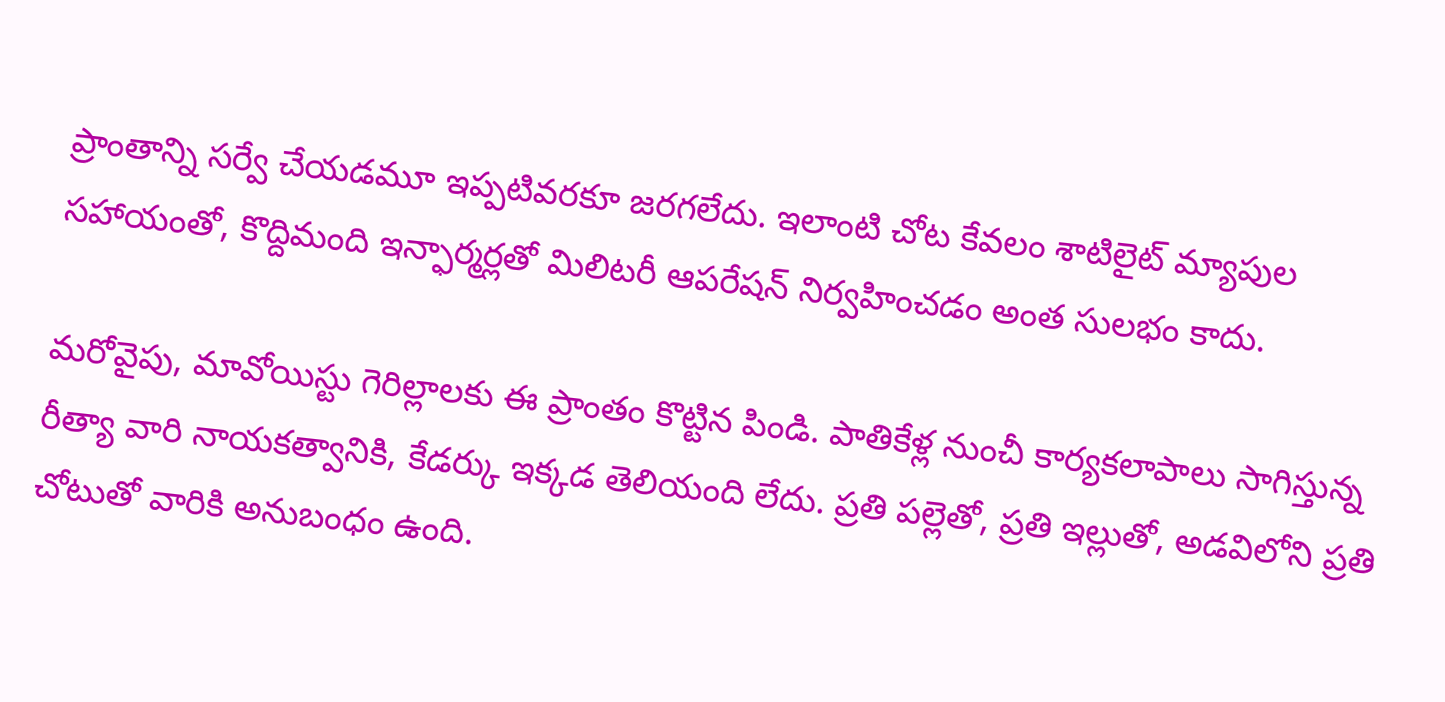ప్రాంతాన్ని సర్వే చేయడమూ ఇప్పటివరకూ జరగలేదు. ఇలాంటి చోట కేవలం శాటిలైట్ మ్యాపుల సహాయంతో, కొద్దిమంది ఇన్ఫార్మర్లతో మిలిటరీ ఆపరేషన్ నిర్వహించడం అంత సులభం కాదు.

మరోవైపు, మావోయిస్టు గెరిల్లాలకు ఈ ప్రాంతం కొట్టిన పిండి. పాతికేళ్ల నుంచీ కార్యకలాపాలు సాగిస్తున్న రీత్యా వారి నాయకత్వానికి, కేడర్కు ఇక్కడ తెలియంది లేదు. ప్రతి పల్లెతో, ప్రతి ఇల్లుతో, అడవిలోని ప్రతి చోటుతో వారికి అనుబంధం ఉంది.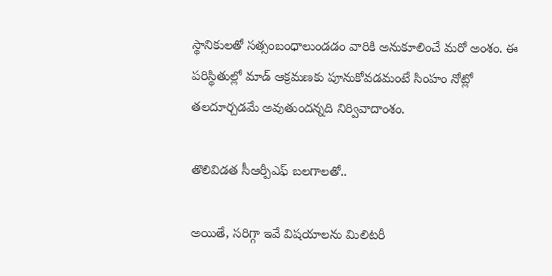స్థానికులతో సత్సంబంధాలుండడం వారికి అనుకూలించే మరో అంశం. ఈ పరిస్థితుల్లో మాడ్ ఆక్రమణకు పూనుకోవడమంటే సింహం నోట్లో తలదూర్చడమే అవుతుందన్నది నిర్వివాదాంశం.

తొలివిడత సీఆర్పీఎఫ్ బలగాలతో..

అయితే, సరిగ్గా ఇవే విషయాలను మిలిటరీ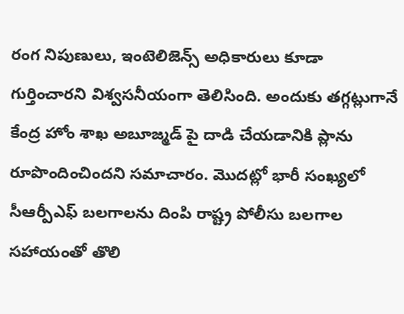రంగ నిపుణులు, ఇంటెలిజెన్స్ అధికారులు కూడా గుర్తించారని విశ్వసనీయంగా తెలిసింది. అందుకు తగ్గట్లుగానే కేంద్ర హోం శాఖ అబూజ్మడ్ పై దాడి చేయడానికి ప్లాను రూపొందించిందని సమాచారం. మొదట్లో భారీ సంఖ్యలో సీఆర్పీఎఫ్ బలగాలను దింపి రాష్ట్ర పోలీసు బలగాల సహాయంతో తొలి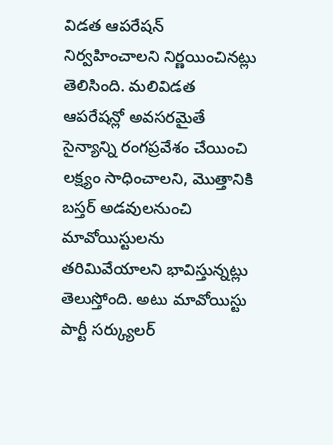విడత ఆపరేషన్ నిర్వహించాలని నిర్ణయించినట్లు తెలిసింది. మలివిడత ఆపరేషన్లో అవసరమైతే సైన్యాన్ని రంగప్రవేశం చేయించి లక్ష్యం సాధించాలని, మొత్తానికి బస్తర్ అడవులనుంచి మావోయిస్టులను తరిమివేయాలని భావిస్తున్నట్లు తెలుస్తోంది. అటు మావోయిస్టు పార్టీ సర్క్యులర్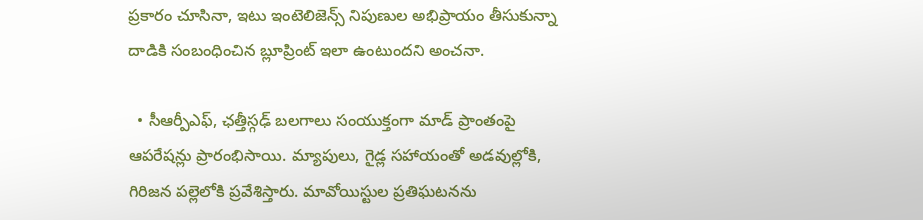ప్రకారం చూసినా, ఇటు ఇంటెలిజెన్స్ నిపుణుల అభిప్రాయం తీసుకున్నా దాడికి సంబంధించిన బ్లూప్రింట్ ఇలా ఉంటుందని అంచనా.

  • సీఆర్పీఎఫ్, ఛత్తీస్గఢ్ బలగాలు సంయుక్తంగా మాడ్ ప్రాంతంపై ఆపరేషన్లు ప్రారంభిసాయి. మ్యాపులు, గైడ్ల సహాయంతో అడవుల్లోకి, గిరిజన పల్లెలోకి ప్రవేశిస్తారు. మావోయిస్టుల ప్రతిఘటనను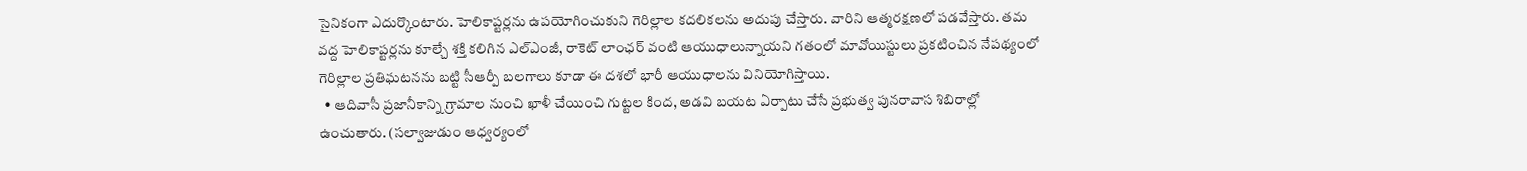సైనికంగా ఎదుర్కొంటారు. హెలికాప్టర్లను ఉపయోగించుకుని గెరిల్లాల కదలికలను అదుపు చేస్తారు. వారిని ఆత్మరక్షణలో పడవేస్తారు. తమ వద్ద హెలికాప్టర్లను కూల్చే శక్తి కలిగిన ఎల్ఎంజీ, రాకెట్ లాంఛర్ వంటి ఆయుధాలున్నాయని గతంలో మావోయిస్టులు ప్రకటించిన నేపథ్యంలో గెరిల్లాల ప్రతిఘటనను బట్టి సీఆర్పీ బలగాలు కూడా ఈ దశలో భారీ ఆయుధాలను వినియోగిస్తాయి.
  • ఆదివాసీ ప్రజానీకాన్ని గ్రామాల నుంచి ఖాళీ చేయించి గుట్టల కింద, అడవి బయట ఏర్పాటు చేసే ప్రభుత్వ పునరావాస శిబిరాల్లో ఉంచుతారు. (సల్వాజుడుం ఆధ్వర్యంలో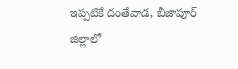ఇప్పటికే దంతేవాడ, బీజాపూర్ జిల్లాలో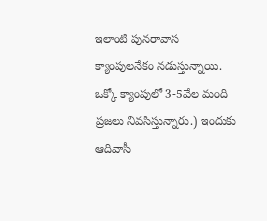ఇలాంటి పునరావాస క్యాంపులనేకం నడుస్తున్నాయి. ఒక్కో క్యాంపులో 3-5వేల మంది ప్రజలు నివసిస్తున్నారు.) ఇందుకు ఆదివాసీ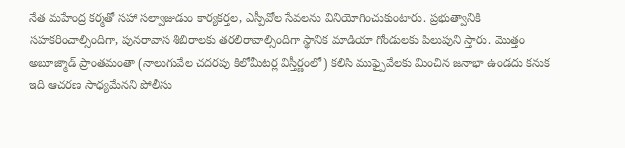నేత మహేంద్ర కర్మతో సహా సల్వాజుడుం కార్యకర్తల, ఎస్పీవోల సేవలను వినియోగించుకుంటారు. ప్రభుత్వానికి సహకరించాల్సిందిగా, పునరావాస శిబిరాలకు తరలిరావాల్సిందిగా స్థానిక మాడియా గోండులకు పిలుపుని స్తారు. మొత్తం అబూజ్మాడ్ ప్రాంతమంతా (నాలుగువేల చదరపు కిలోమీటర్ల విస్తీర్ణంలో) కలిసి ముఫ్పైవేలకు మించిన జనాభా ఉండదు కనుక ఇది ఆచరణ సాధ్యమేనని పోలీసు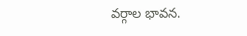వర్గాల భావన.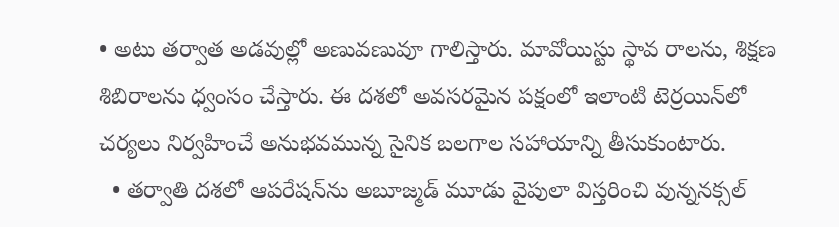• అటు తర్వాత అడవుల్లో అణువణువూ గాలిస్తారు. మావోయిస్టు స్థావ రాలను, శిక్షణ శిబిరాలను ధ్వంసం చేస్తారు. ఈ దశలో అవసరమైన పక్షంలో ఇలాంటి టెర్రయిన్‌లో చర్యలు నిర్వహించే అనుభవమున్న సైనిక బలగాల సహాయాన్ని తీసుకుంటారు.
  • తర్వాతి దశలో ఆపరేషన్‌ను అబూజ్మడ్ మూడు వైపులా విస్తరించి వున్ననక్సల్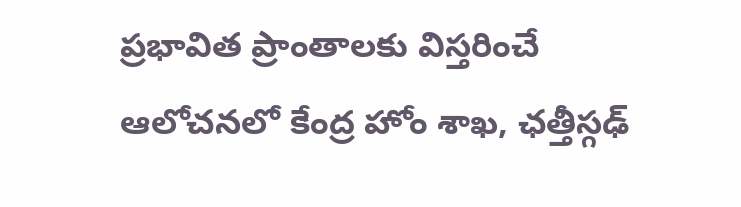ప్రభావిత ప్రాంతాలకు విస్తరించే ఆలోచనలో కేంద్ర హోం శాఖ, ఛత్తీస్గఢ్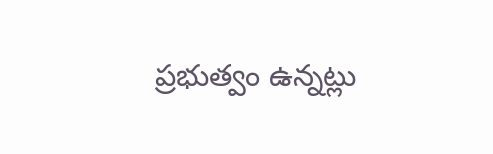ప్రభుత్వం ఉన్నట్లు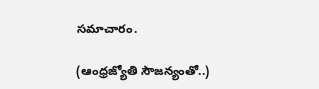సమాచారం.

(ఆంధ్రజ్యోతి సౌజన్యంతో..)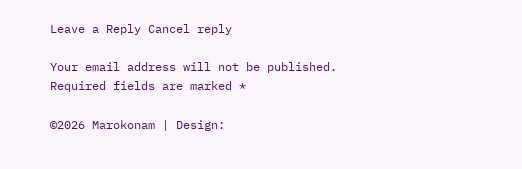Leave a Reply Cancel reply

Your email address will not be published. Required fields are marked *

©2026 Marokonam | Design: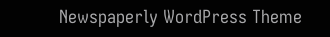Newspaperly WordPress Theme